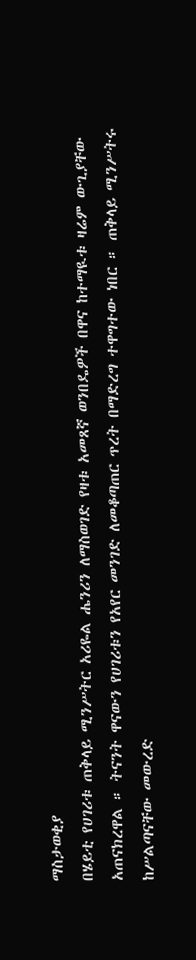ማስታወቂያ
በሄይቲ የሀገሪቱ ጠቅላይ ሚንሥትር አሪዬል ሔንሪን ለማስወገድ የዛቱ አመጸኛ ወንበዴዎች በዋና ከተማዪቱ ዛሬም ውጊያቸው አጠናክረዋል ። ትናንት ዋናውን የሀገሪቱን የአየር መንገድ ለመቆጣጠር ጥረት በማድረግ ተዋግተው ነበር ። ጠቅላይ ሚንሥትሩ ከሥልጣናቸው መውረድ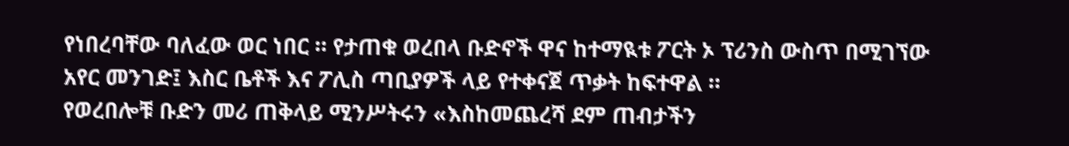የነበረባቸው ባለፈው ወር ነበር ። የታጠቁ ወረበላ ቡድኖች ዋና ከተማዪቱ ፖርት ኦ ፕሪንስ ውስጥ በሚገኘው አየር መንገድ፤ እስር ቤቶች እና ፖሊስ ጣቢያዎች ላይ የተቀናጀ ጥቃት ከፍተዋል ።
የወረበሎቹ ቡድን መሪ ጠቅላይ ሚንሥትሩን «እስከመጨረሻ ደም ጠብታችን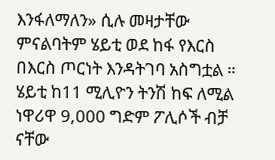እንፋለማለን» ሲሉ መዛታቸው ምናልባትም ሄይቲ ወደ ከፋ የእርስ በእርስ ጦርነት እንዳትገባ አስግቷል ።
ሄይቲ ከ11 ሚሊዮን ትንሽ ከፍ ለሚል ነዋሪዋ 9,000 ግድም ፖሊሶች ብቻ ናቸው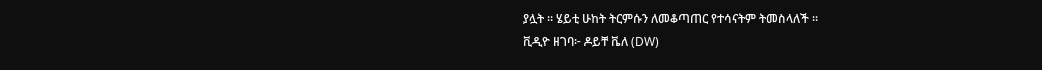ያሏት ። ሄይቲ ሁከት ትርምሱን ለመቆጣጠር የተሳናትም ትመስላለች ።
ቪዲዮ ዘገባ፦ ዶይቸ ቬለ (DW)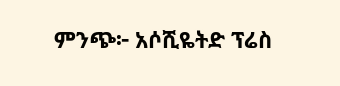ምንጭ፦ አሶሺዬትድ ፕሬስ